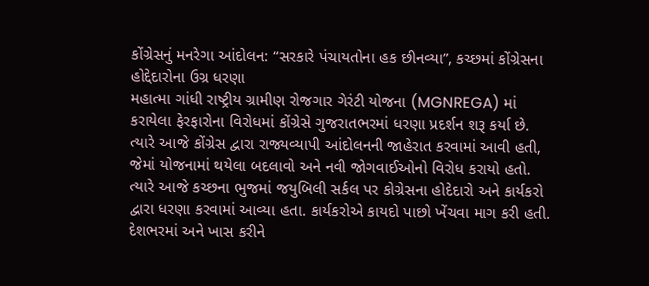કોંગ્રેસનું મનરેગા આંદોલન: “સરકારે પંચાયતોના હક છીનવ્યા”, કચ્છમાં કોંગ્રેસના હોદ્દેદારોના ઉગ્ર ધરણા
મહાત્મા ગાંધી રાષ્ટ્રીય ગ્રામીણ રોજગાર ગેરંટી યોજના (MGNREGA) માં કરાયેલા ફેરફારોના વિરોધમાં કોંગ્રેસે ગુજરાતભરમાં ધરણા પ્રદર્શન શરૂ કર્યા છે. ત્યારે આજે કોંગ્રેસ દ્વારા રાજ્યવ્યાપી આંદોલનની જાહેરાત કરવામાં આવી હતી, જેમાં યોજનામાં થયેલા બદલાવો અને નવી જોગવાઈઓનો વિરોધ કરાયો હતો. ત્યારે આજે કચ્છના ભુજમાં જયુબિલી સર્કલ પર કોગ્રેસના હોદેદારો અને કાર્યકરો દ્વારા ધરણા કરવામાં આવ્યા હતા. કાર્યકરોએ કાયદો પાછો ખેંચવા માગ કરી હતી.
દેશભરમાં અને ખાસ કરીને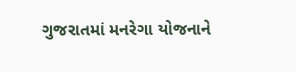ગુજરાતમાં મનરેગા યોજનાને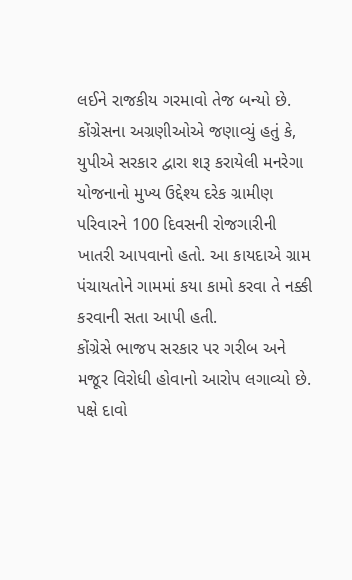લઈને રાજકીય ગરમાવો તેજ બન્યો છે. કોંગ્રેસના અગ્રણીઓએ જણાવ્યું હતું કે, યુપીએ સરકાર દ્વારા શરૂ કરાયેલી મનરેગા યોજનાનો મુખ્ય ઉદ્દેશ્ય દરેક ગ્રામીણ પરિવારને 100 દિવસની રોજગારીની ખાતરી આપવાનો હતો. આ કાયદાએ ગ્રામ પંચાયતોને ગામમાં કયા કામો કરવા તે નક્કી કરવાની સતા આપી હતી.
કોંગ્રેસે ભાજપ સરકાર પર ગરીબ અને મજૂર વિરોધી હોવાનો આરોપ લગાવ્યો છે. પક્ષે દાવો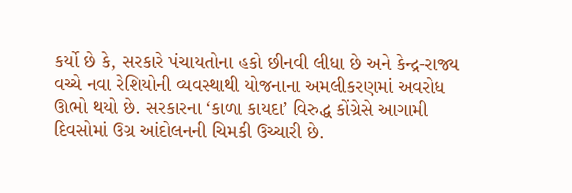કર્યો છે કે, સરકારે પંચાયતોના હકો છીનવી લીધા છે અને કેન્દ્ર-રાજ્ય વચ્ચે નવા રેશિયોની વ્યવસ્થાથી યોજનાના અમલીકરણમાં અવરોધ ઊભો થયો છે. સરકારના ‘કાળા કાયદા’ વિરુદ્ધ કોંગ્રેસે આગામી દિવસોમાં ઉગ્ર આંદોલનની ચિમકી ઉચ્ચારી છે.